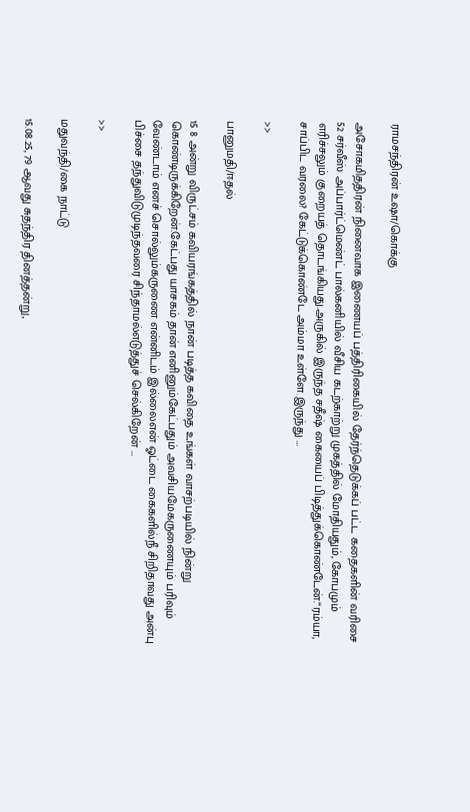ராமசந்திரன் உஷா/கொக்கு

அசோகமிததிரன் நினைவாக இணையப் பத்திரிகையில் தேர்ந்தெடுக்கப் பட்ட கதைகளின் வரிசை 52 சர்வீஸ் அப்பார்ட்மெண்ட் பால்கனியில் வீசிய கடற்காற்று முகத்தில் மோதியதும், கோபமும் எரிச்சலும் குறையத் தொடங்கியது.அருகில் இருந்த சதீஷ் கையைப் பிடித்துக்கொண்டேன்.“ரம்யா, சாப்பிட வரலை? கேட்டுக்கொண்டே அம்மா உள்ளே இருந்து …

>>

பானுமதி/ஈதல்

15 8 அன்று விருட்சம் கவியரங்கத்தில் நான் படித்த கவிதை உங்கள் வாசற்படியில் நின்று கொண்டிருக்கிறேன்.கேட்பது யாசகம் தான் எனினும்கேட்பதும் அவசியமேகருணையும் பரிவும் வேண்டாம் எனச் சொல்லும்கருணை என்னிடம் இல்லைஎன் ஓட்டை கைகளில்நீ சிறிதாவது அன்பு பிச்சை தந்துவிடுமுடிந்தவரை சிந்தாமல்எடுத்துச் செல்கிறேன் …

>>

மதுவந்தி/கை நாட்டு

15.08.25, 79 ஆவது சுதந்திர தினத்தன்று,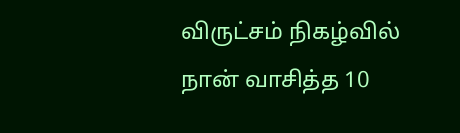விருட்சம் நிகழ்வில் நான் வாசித்த 10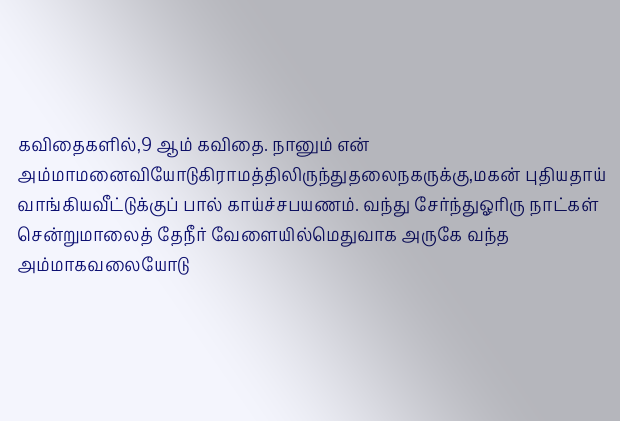கவிதைகளில்,9 ஆம் கவிதை. நானும் என் அம்மாமனைவியோடுகிராமத்திலிருந்துதலைநகருக்கு,மகன் புதியதாய் வாங்கியவீட்டுக்குப் பால் காய்ச்சபயணம். வந்து சேர்ந்துஓரிரு நாட்கள் சென்றுமாலைத் தேநீர் வேளையில்மெதுவாக அருகே வந்த அம்மாகவலையோடு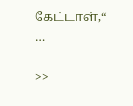கேட்டாள்,“ …

>>